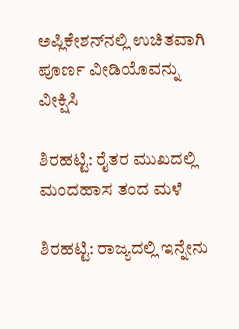ಅಪ್ಲಿಕೇಶನ್‌ನಲ್ಲಿ ಉಚಿತವಾಗಿ ಪೂರ್ಣ ವೀಡಿಯೊವನ್ನು ವೀಕ್ಷಿಸಿ

ಶಿರಹಟ್ಟಿ: ರೈತರ ಮುಖದಲ್ಲಿ ಮಂದಹಾಸ ತಂದ ಮಳೆ

ಶಿರಹಟ್ಟಿ: ರಾಜ್ಯದಲ್ಲಿ ಇನ್ನೇನು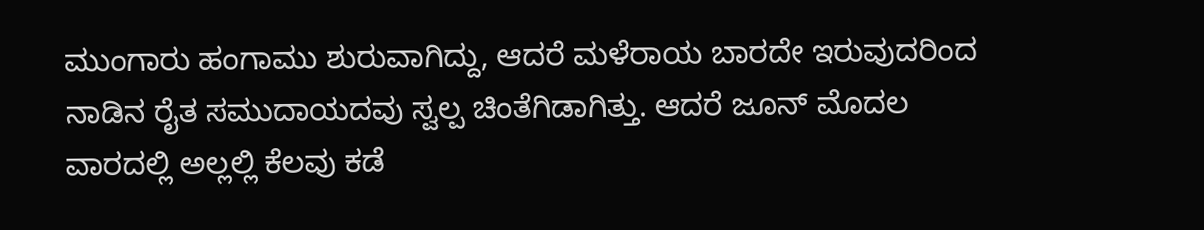ಮುಂಗಾರು ಹಂಗಾಮು ಶುರುವಾಗಿದ್ದು, ಆದರೆ ಮಳೆರಾಯ ಬಾರದೇ ಇರುವುದರಿಂದ ನಾಡಿನ ರೈತ ಸಮುದಾಯದವು ಸ್ವಲ್ಪ ಚಿಂತೆಗಿಡಾಗಿತ್ತು. ಆದರೆ ಜೂನ್ ಮೊದಲ ವಾರದಲ್ಲಿ ಅಲ್ಲಲ್ಲಿ ಕೆಲವು ಕಡೆ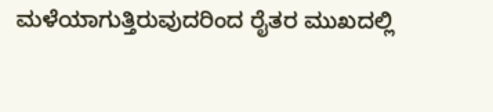ಮಳೆಯಾಗುತ್ತಿರುವುದರಿಂದ ರೈತರ ಮುಖದಲ್ಲಿ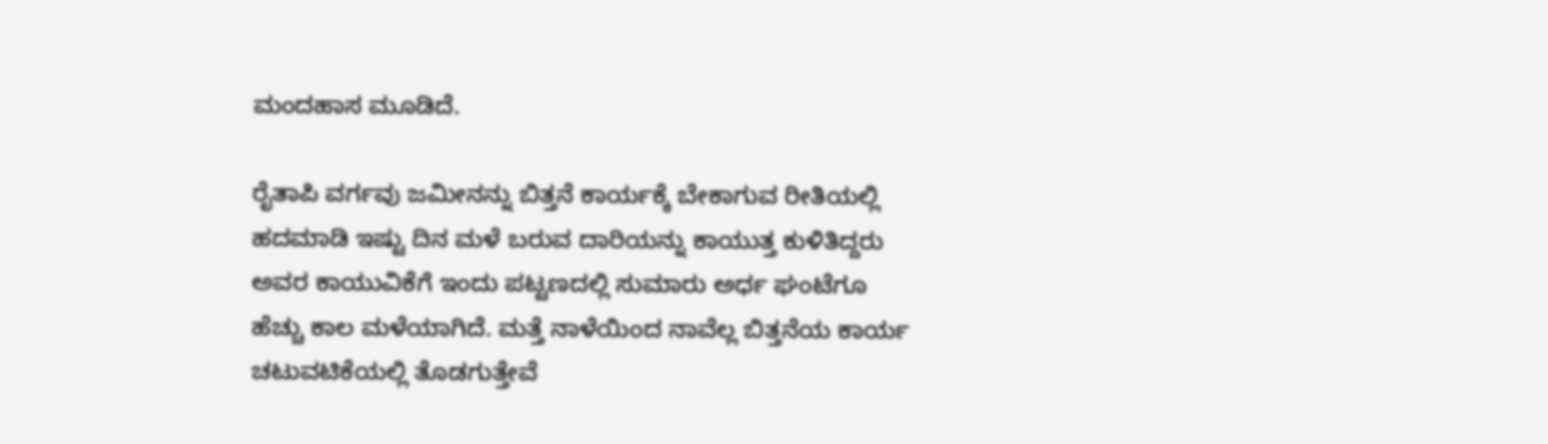ಮಂದಹಾಸ ಮೂಡಿದೆ.

ರೈತಾಪಿ ವರ್ಗವು ಜಮೀನನ್ನು ಬಿತ್ತನೆ ಕಾರ್ಯಕ್ಕೆ ಬೇಕಾಗುವ ರೀತಿಯಲ್ಲಿ ಹದಮಾಡಿ ಇಷ್ಟು ದಿನ ಮಳೆ ಬರುವ ದಾರಿಯನ್ನು ಕಾಯುತ್ತ ಕುಳಿತಿದ್ದರು ಅವರ ಕಾಯುವಿಕೆಗೆ ಇಂದು ಪಟ್ಟಣದಲ್ಲಿ ಸುಮಾರು ಅರ್ಧ ಘಂಟೆಗೂ ಹೆಚ್ಚು ಕಾಲ ಮಳೆಯಾಗಿದೆ. ಮತ್ತೆ ನಾಳೆಯಿಂದ ನಾವೆಲ್ಲ ಬಿತ್ತನೆಯ ಕಾರ್ಯ ಚಟುವಟಿಕೆಯಲ್ಲಿ ತೊಡಗುತ್ತೇವೆ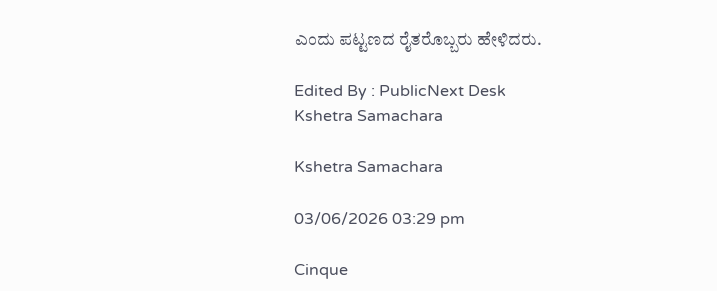ಎಂದು ಪಟ್ಟಣದ ರೈತರೊಬ್ಬರು ಹೇಳಿದರು.

Edited By : PublicNext Desk
Kshetra Samachara

Kshetra Samachara

03/06/2026 03:29 pm

Cinque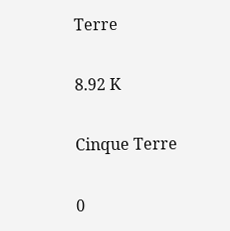Terre

8.92 K

Cinque Terre

0